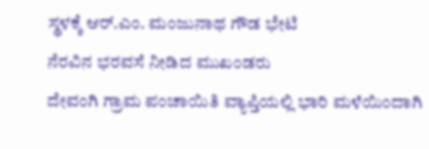ಸ್ಥಳಕ್ಕೆ ಆರ್.ಎಂ. ಮಂಜುನಾಥ ಗೌಡ ಭೇಟಿ
ನೆರವಿನ ಭರವಸೆ ನೀಡಿದ ಮುಖಂಡರು
ದೇವಂಗಿ ಗ್ರಾಮ ಪಂಚಾಯಿತಿ ವ್ಯಾಪ್ತಿಯಲ್ಲಿ ಭಾರಿ ಮಳೆಯಿಂದಾಗಿ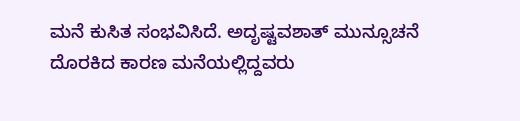ಮನೆ ಕುಸಿತ ಸಂಭವಿಸಿದೆ. ಅದೃಷ್ಟವಶಾತ್ ಮುನ್ಸೂಚನೆ ದೊರಕಿದ ಕಾರಣ ಮನೆಯಲ್ಲಿದ್ದವರು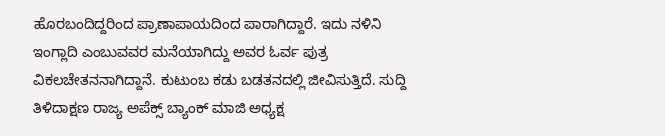ಹೊರಬಂದಿದ್ದರಿಂದ ಪ್ರಾಣಾಪಾಯದಿಂದ ಪಾರಾಗಿದ್ದಾರೆ. ಇದು ನಳಿನಿ ಇಂಗ್ಲಾದಿ ಎಂಬುವವರ ಮನೆಯಾಗಿದ್ದು ಅವರ ಓರ್ವ ಪುತ್ರ ವಿಕಲಚೇತನನಾಗಿದ್ದಾನೆ. ಕುಟುಂಬ ಕಡು ಬಡತನದಲ್ಲಿ ಜೀವಿಸುತ್ತಿದೆ. ಸುದ್ದಿ ತಿಳಿದಾಕ್ಷಣ ರಾಜ್ಯ ಅಪೆಕ್ಸ್ ಬ್ಯಾಂಕ್ ಮಾಜಿ ಅಧ್ಯಕ್ಷ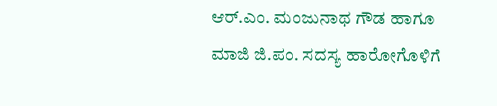ಆರ್.ಎಂ. ಮಂಜುನಾಥ ಗೌಡ ಹಾಗೂ ಮಾಜಿ ಜಿ.ಪಂ. ಸದಸ್ಯ ಹಾರೋಗೊಳಿಗೆ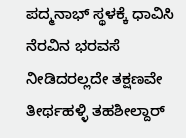ಪದ್ಮನಾಭ್ ಸ್ಥಳಕ್ಕೆ ಧಾವಿಸಿ ನೆರವಿನ ಭರವಸೆ ನೀಡಿದರಲ್ಲದೇ ತಕ್ಷಣವೇ ತೀರ್ಥಹಳ್ಳಿ ತಹಶೀಲ್ದಾರ್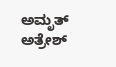ಅಮೃತ್ ಅತ್ರೇಶ್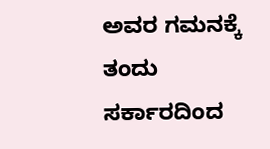ಅವರ ಗಮನಕ್ಕೆ ತಂದು ಸರ್ಕಾರದಿಂದ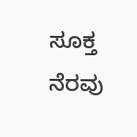ಸೂಕ್ತ ನೆರವು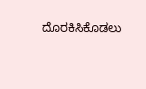ದೊರಕಿಸಿಕೊಡಲು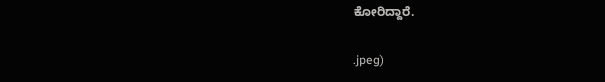ಕೋರಿದ್ದಾರೆ.

.jpeg)